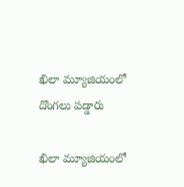ఖిలా మ్యూజియంలో దొంగలు ప‌డ్డారు

ఖిలా మ్యూజియంలో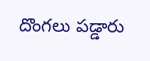దొంగలు ప‌డ్డారు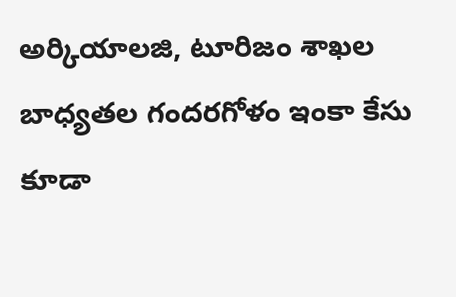అర్కియాలజి, టూరిజం శాఖల బాధ్యతల గంద‌రగోళం ఇంకా కేసు కూడా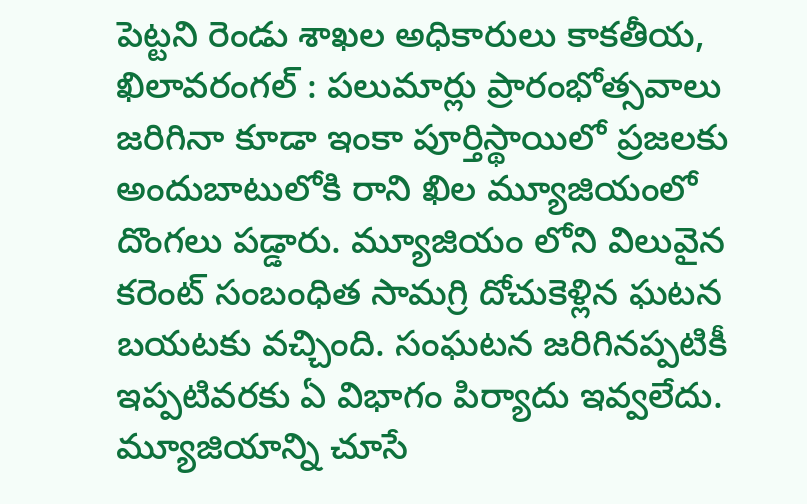పెట్టని రెండు శాఖల అధికారులు కాకతీయ, ఖిలావరంగల్ : పలుమార్లు ప్రారంభోత్సవాలు జరిగినా కూడా ఇంకా పూర్తిస్థాయిలో ప్రజలకు అందుబాటులోకి రాని ఖిల మ్యూజియంలో దొంగలు పడ్డారు. మ్యూజియం లోని విలువైన కరెంట్ సంబంధిత సామగ్రి దోచుకెళ్లిన ఘటన బయటకు వచ్చింది. సంఘటన జరిగినప్పటికీ ఇప్పటివరకు ఏ విభాగం పిర్యాదు ఇవ్వలేదు. మ్యూజియాన్ని చూసే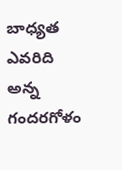బాధ్యత ఎవరిది అన్న గందరగోళం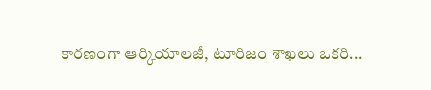కారణంగా ఆర్కియాలజీ, టూరిజం శాఖలు ఒకరి...